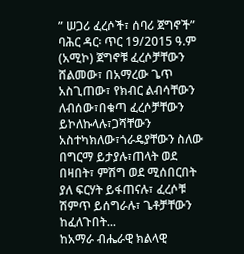ʺ ሠጋሪ ፈረሶች፣ ሰባሪ ጀግኖች”
ባሕር ዳር፡ ጥር 19/2015 ዓ.ም (አሚኮ) ጀግኖቹ ፈረሶቻቸውን ሸልመው፣ በአማረው ጌጥ አስጊጠው፣ የክብር ልብሳቸውን ለብሰው፣በቁጣ ፈረሶቻቸውን ይኮለኩላሉ፣ጋሻቸውን አስተካክለው፣ጎራዴያቸውን ስለው በግርማ ይታያሉ፣ጠላት ወደ በዛበት፣ ምሽግ ወደ ሚሰበርበት ያለ ፍርሃት ይፋጠናሉ፣ ፈረሶቹ ሽምጥ ይሰግራሉ፣ ጌቶቻቸውን ከፈለጉበት...
ከአማራ ብሔራዊ ክልላዊ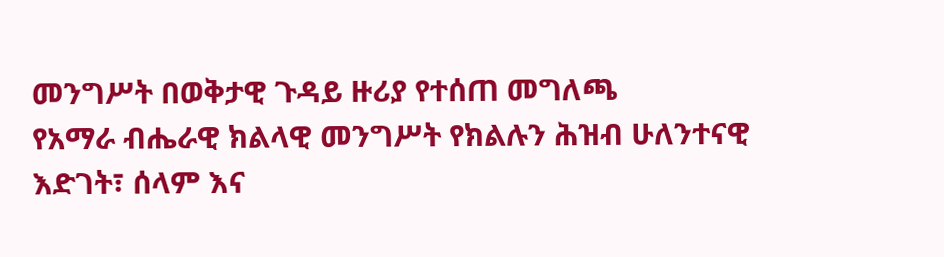መንግሥት በወቅታዊ ጉዳይ ዙሪያ የተሰጠ መግለጫ
የአማራ ብሔራዊ ክልላዊ መንግሥት የክልሉን ሕዝብ ሁለንተናዊ እድገት፣ ሰላም እና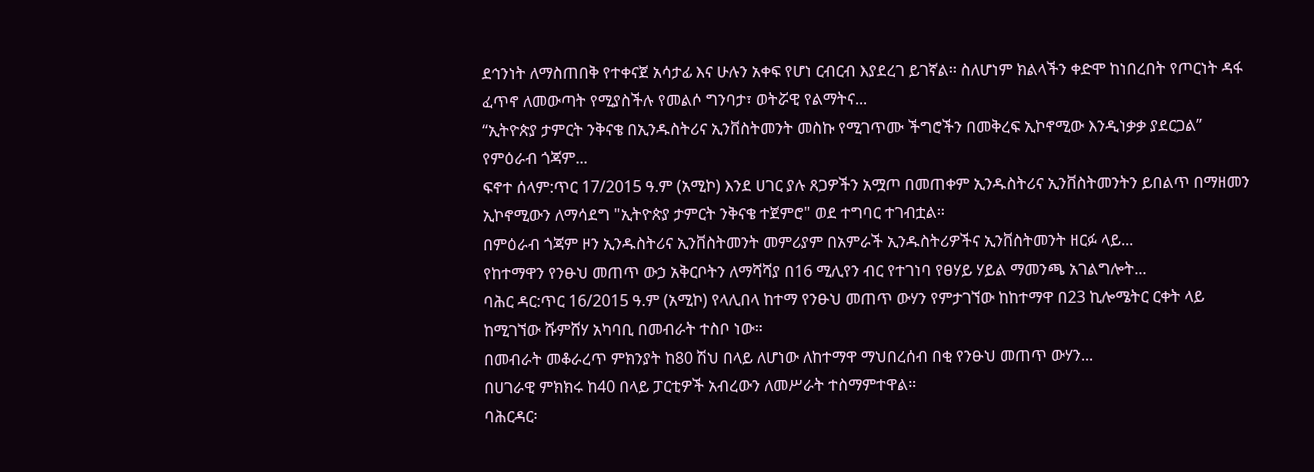ደኅንነት ለማስጠበቅ የተቀናጀ አሳታፊ እና ሁሉን አቀፍ የሆነ ርብርብ እያደረገ ይገኛል፡፡ ስለሆነም ክልላችን ቀድሞ ከነበረበት የጦርነት ዳፋ ፈጥኖ ለመውጣት የሚያስችሉ የመልሶ ግንባታ፣ ወትሯዊ የልማትና...
“ኢትዮጵያ ታምርት ንቅናቄ በኢንዱስትሪና ኢንቨስትመንት መስኩ የሚገጥሙ ችግሮችን በመቅረፍ ኢኮኖሚው እንዲነቃቃ ያደርጋል” የምዕራብ ጎጃም...
ፍኖተ ሰላም:ጥር 17/2015 ዓ.ም (አሚኮ) እንደ ሀገር ያሉ ጸጋዎችን አሟጦ በመጠቀም ኢንዱስትሪና ኢንቨስትመንትን ይበልጥ በማዘመን ኢኮኖሚውን ለማሳደግ "ኢትዮጵያ ታምርት ንቅናቄ ተጀምሮ" ወደ ተግባር ተገብቷል።
በምዕራብ ጎጃም ዞን ኢንዱስትሪና ኢንቨስትመንት መምሪያም በአምራች ኢንዱስትሪዎችና ኢንቨስትመንት ዘርፉ ላይ...
የከተማዋን የንፁህ መጠጥ ውኃ አቅርቦትን ለማሻሻያ በ16 ሚሊየን ብር የተገነባ የፀሃይ ሃይል ማመንጫ አገልግሎት...
ባሕር ዳር:ጥር 16/2015 ዓ.ም (አሚኮ) የላሊበላ ከተማ የንፁህ መጠጥ ውሃን የምታገኘው ከከተማዋ በ23 ኪሎሜትር ርቀት ላይ ከሚገኘው ሹምሸሃ አካባቢ በመብራት ተስቦ ነው።
በመብራት መቆራረጥ ምክንያት ከ80 ሽህ በላይ ለሆነው ለከተማዋ ማህበረሰብ በቂ የንፁህ መጠጥ ውሃን...
በሀገራዊ ምክክሩ ከ40 በላይ ፓርቲዎች አብረውን ለመሥራት ተስማምተዋል።
ባሕርዳር፡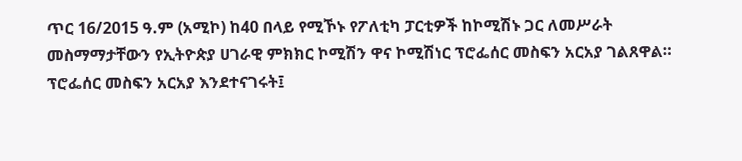ጥር 16/2015 ዓ.ም (አሚኮ) ከ40 በላይ የሚኾኑ የፖለቲካ ፓርቲዎች ከኮሚሽኑ ጋር ለመሥራት መስማማታቸውን የኢትዮጵያ ሀገራዊ ምክክር ኮሚሽን ዋና ኮሚሽነር ፕሮፌሰር መስፍን አርአያ ገልጸዋል።
ፕሮፌሰር መስፍን አርአያ እንደተናገሩት፤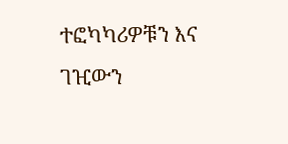ተፎካካሪዎቹን እና ገዢውን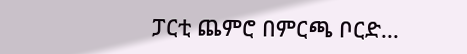ፓርቲ ጨምሮ በምርጫ ቦርድ...